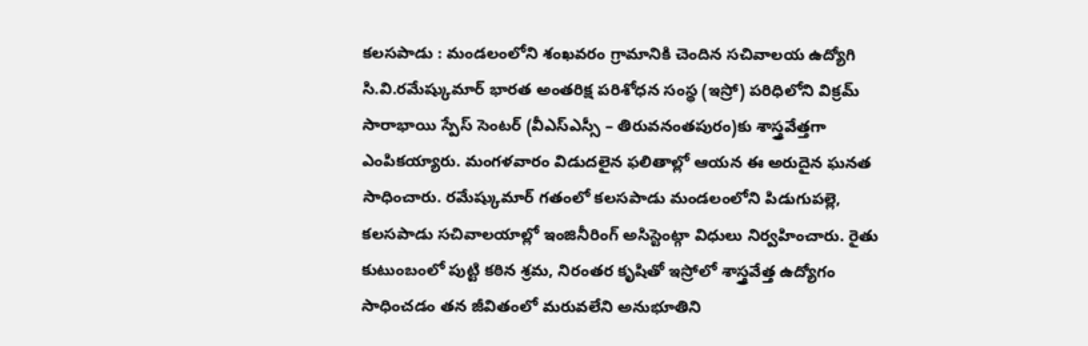కలసపాడు : మండలంలోని శంఖవరం గ్రామానికి చెందిన సచివాలయ ఉద్యోగి సి.వి.రమేష్కుమార్ భారత అంతరిక్ష పరిశోధన సంస్థ (ఇస్రో) పరిధిలోని విక్రమ్ సారాభాయి స్పేస్ సెంటర్ (వీఎస్ఎస్సీ – తిరువనంతపురం)కు శాస్త్రవేత్తగా ఎంపికయ్యారు. మంగళవారం విడుదలైన ఫలితాల్లో ఆయన ఈ అరుదైన ఘనత సాధించారు. రమేష్కుమార్ గతంలో కలసపాడు మండలంలోని పిడుగుపల్లె, కలసపాడు సచివాలయాల్లో ఇంజినీరింగ్ అసిస్టెంట్గా విధులు నిర్వహించారు. రైతు కుటుంబంలో పుట్టి కఠిన శ్రమ, నిరంతర కృషితో ఇస్రోలో శాస్త్రవేత్త ఉద్యోగం సాధించడం తన జీవితంలో మరువలేని అనుభూతిని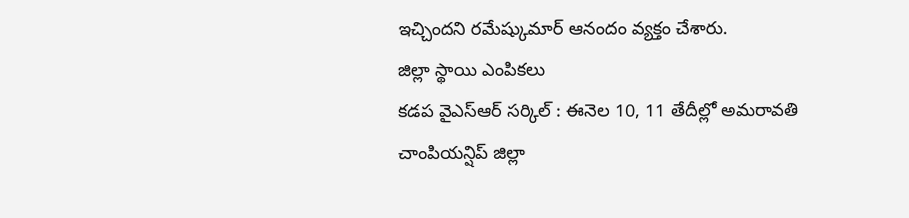ఇచ్చిందని రమేష్కుమార్ ఆనందం వ్యక్తం చేశారు.
జిల్లా స్థాయి ఎంపికలు
కడప వైఎస్ఆర్ సర్కిల్ : ఈనెల 10, 11 తేదీల్లో అమరావతి చాంపియన్షిప్ జిల్లా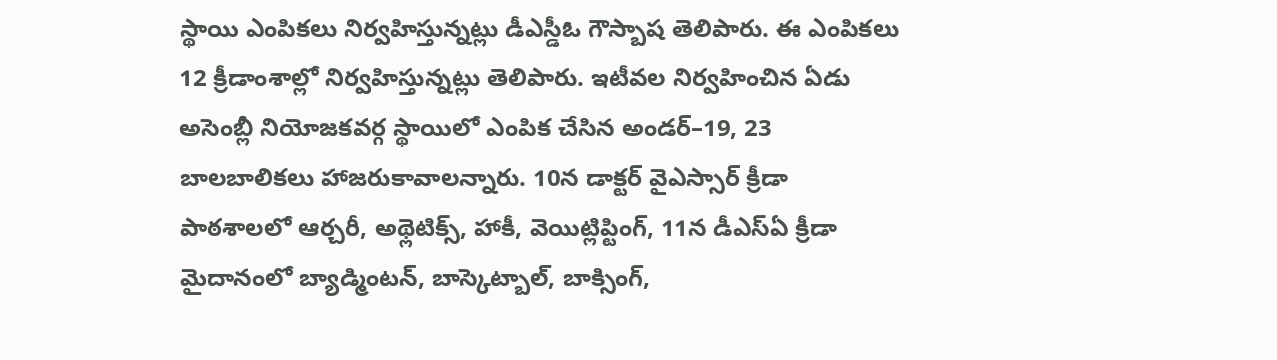స్థాయి ఎంపికలు నిర్వహిస్తున్నట్లు డీఎస్డీఓ గౌస్బాష తెలిపారు. ఈ ఎంపికలు 12 క్రీడాంశాల్లో నిర్వహిస్తున్నట్లు తెలిపారు. ఇటీవల నిర్వహించిన ఏడు అసెంబ్లీ నియోజకవర్గ స్థాయిలో ఎంపిక చేసిన అండర్–19, 23 బాలబాలికలు హాజరుకావాలన్నారు. 10న డాక్టర్ వైఎస్సార్ క్రీడా పాఠశాలలో ఆర్చరీ, అథ్లెటిక్స్, హాకీ, వెయిట్లిప్టింగ్, 11న డీఎస్ఏ క్రీడా మైదానంలో బ్యాడ్మింటన్, బాస్కెట్బాల్, బాక్సింగ్,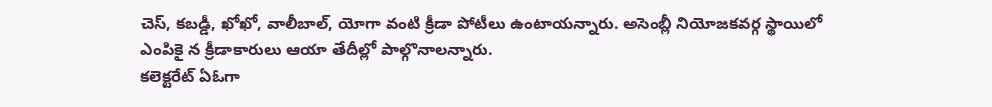చెస్, కబడ్డీ, ఖోఖో, వాలీబాల్, యోగా వంటి క్రీడా పోటీలు ఉంటాయన్నారు. అసెంబ్లీ నియోజకవర్గ స్థాయిలో ఎంపికై న క్రీడాకారులు ఆయా తేదీల్లో పాల్గొనాలన్నారు.
కలెక్టరేట్ ఏఓగా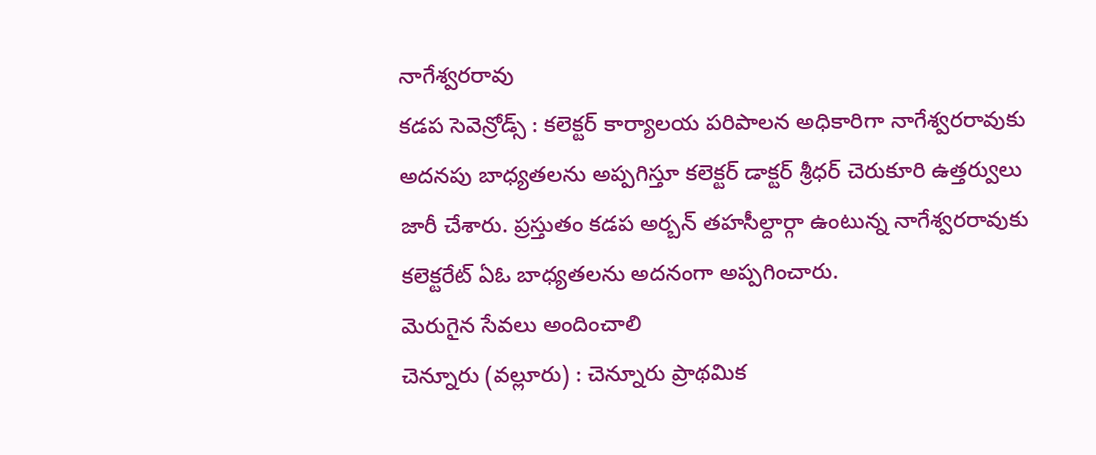నాగేశ్వరరావు
కడప సెవెన్రోడ్స్ : కలెక్టర్ కార్యాలయ పరిపాలన అధికారిగా నాగేశ్వరరావుకు అదనపు బాధ్యతలను అప్పగిస్తూ కలెక్టర్ డాక్టర్ శ్రీధర్ చెరుకూరి ఉత్తర్వులు జారీ చేశారు. ప్రస్తుతం కడప అర్బన్ తహసీల్దార్గా ఉంటున్న నాగేశ్వరరావుకు కలెక్టరేట్ ఏఓ బాధ్యతలను అదనంగా అప్పగించారు.
మెరుగైన సేవలు అందించాలి
చెన్నూరు (వల్లూరు) : చెన్నూరు ప్రాథమిక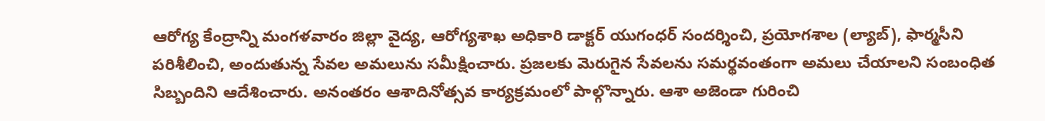ఆరోగ్య కేంద్రాన్ని మంగళవారం జిల్లా వైద్య, ఆరోగ్యశాఖ అధికారి డాక్టర్ యుగంధర్ సందర్శించి, ప్రయోగశాల (ల్యాబ్), ఫార్మసీని పరిశీలించి, అందుతున్న సేవల అమలును సమీక్షించారు. ప్రజలకు మెరుగైన సేవలను సమర్థవంతంగా అమలు చేయాలని సంబంధిత సిబ్బందిని ఆదేశించారు. అనంతరం ఆశాదినోత్సవ కార్యక్రమంలో పాల్గొన్నారు. ఆశా అజెండా గురించి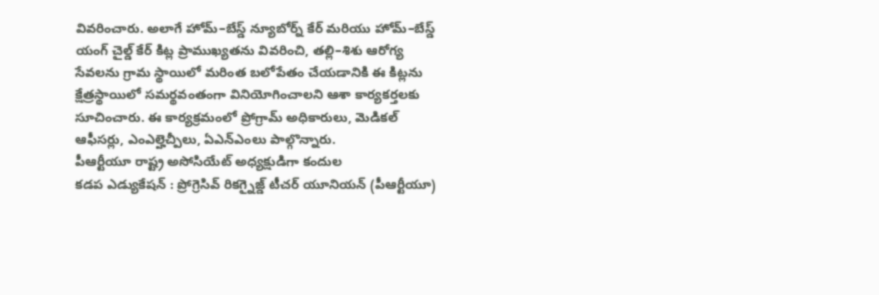వివరించారు. అలాగే హోమ్–బేస్డ్ న్యూబోర్న్ కేర్ మరియు హోమ్–బేస్డ్ యంగ్ చైల్డ్ కేర్ కిట్ల ప్రాముఖ్యతను వివరించి, తల్లి–శిశు ఆరోగ్య సేవలను గ్రామ స్థాయిలో మరింత బలోపేతం చేయడానికి ఈ కిట్లను క్షేత్రస్థాయిలో సమర్థవంతంగా వినియోగించాలని ఆశా కార్యకర్తలకు సూచించారు. ఈ కార్యక్రమంలో ప్రోగ్రామ్ అధికారులు, మెడికల్ ఆఫీసర్లు, ఎంఎల్హెచ్పీలు, ఏఎన్ఎంలు పాల్గొన్నారు.
పీఆర్టీయూ రాష్ట్ర అసోసియేట్ అధ్యక్షుడిగా కందుల
కడప ఎడ్యుకేషన్ : ప్రోగ్రెసివ్ రికగ్నైజ్డ్ టీచర్ యూనియన్ (పీఆర్టీయూ)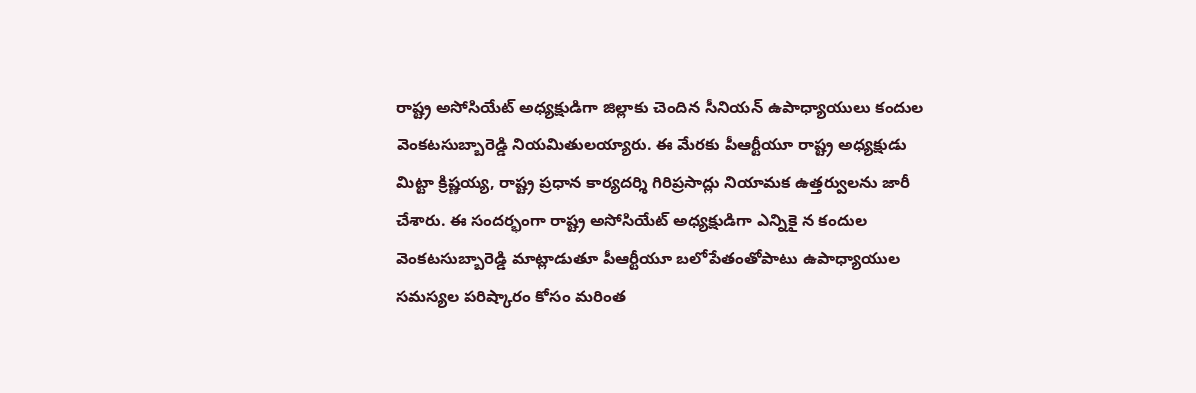రాష్ట్ర అసోసియేట్ అధ్యక్షుడిగా జిల్లాకు చెందిన సీనియన్ ఉపాధ్యాయులు కందుల వెంకటసుబ్బారెడ్డి నియమితులయ్యారు. ఈ మేరకు పీఆర్టీయూ రాష్ట్ర అధ్యక్షుడు మిట్టా క్రిష్ణయ్య, రాష్ట్ర ప్రధాన కార్యదర్శి గిరిప్రసాద్లు నియామక ఉత్తర్వులను జారీ చేశారు. ఈ సందర్భంగా రాష్ట్ర అసోసియేట్ అధ్యక్షుడిగా ఎన్నికై న కందుల వెంకటసుబ్బారెడ్డి మాట్లాడుతూ పీఆర్టీయూ బలోపేతంతోపాటు ఉపాధ్యాయుల సమస్యల పరిష్కారం కోసం మరింత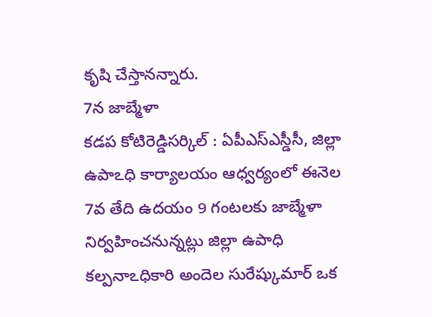కృషి చేస్తానన్నారు.
7న జాబ్మేళా
కడప కోటిరెడ్డిసర్కిల్ : ఏపీఎస్ఎస్డీసీ, జిల్లా ఉపాఽధి కార్యాలయం ఆధ్వర్యంలో ఈనెల 7వ తేది ఉదయం 9 గంటలకు జాబ్మేళా నిర్వహించనున్నట్లు జిల్లా ఉపాధి కల్పనాఽధికారి అందెల సురేష్కుమార్ ఒక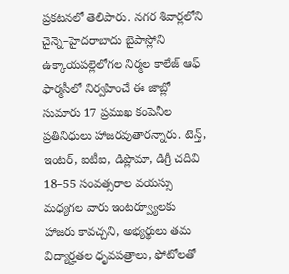ప్రకటనలో తెలిపారు. నగర శివార్లలోని చైన్నె–హైదరాబాదు బైపాస్లోని ఉక్కాయపల్లెలోగల నిర్మల కాలేజ్ ఆఫ్ ఫార్మసీలో నిర్వహించే ఈ జాబ్లో సుమారు 17 ప్రముఖ కంపెనీల ప్రతినిధులు హాజరవుతారన్నారు. టెన్త్, ఇంటర్, ఐటీఐ, డిప్లొమా, డిగ్రీ చదివి 18–55 సంవత్సరాల వయస్సు మధ్యగల వారు ఇంటర్వ్యూలకు హాజరు కావచ్చని, అభ్యర్థులు తమ విద్యార్హతల ధృవపత్రాలు, ఫోటోలతో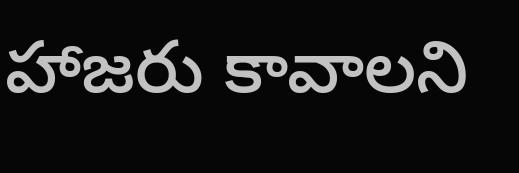హాజరు కావాలని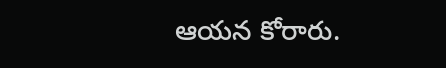ఆయన కోరారు.